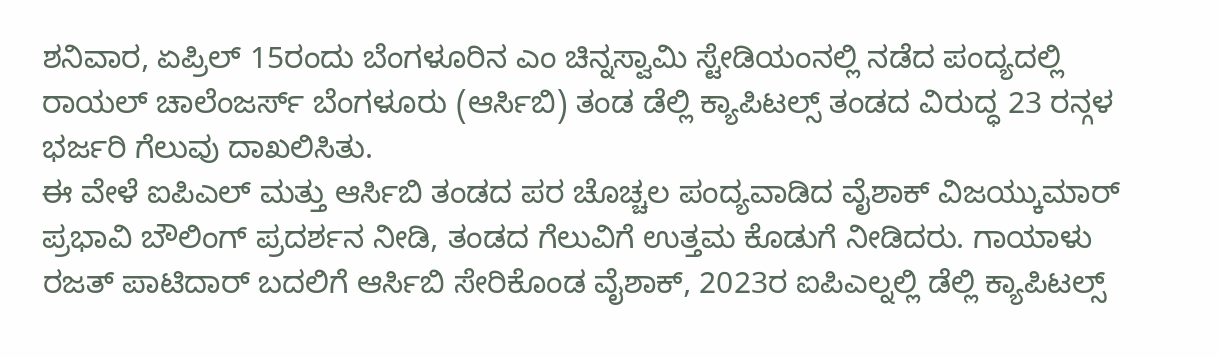ಶನಿವಾರ, ಏಪ್ರಿಲ್ 15ರಂದು ಬೆಂಗಳೂರಿನ ಎಂ ಚಿನ್ನಸ್ವಾಮಿ ಸ್ಟೇಡಿಯಂನಲ್ಲಿ ನಡೆದ ಪಂದ್ಯದಲ್ಲಿ ರಾಯಲ್ ಚಾಲೆಂಜರ್ಸ್ ಬೆಂಗಳೂರು (ಆರ್ಸಿಬಿ) ತಂಡ ಡೆಲ್ಲಿ ಕ್ಯಾಪಿಟಲ್ಸ್ ತಂಡದ ವಿರುದ್ಧ 23 ರನ್ಗಳ ಭರ್ಜರಿ ಗೆಲುವು ದಾಖಲಿಸಿತು.
ಈ ವೇಳೆ ಐಪಿಎಲ್ ಮತ್ತು ಆರ್ಸಿಬಿ ತಂಡದ ಪರ ಚೊಚ್ಚಲ ಪಂದ್ಯವಾಡಿದ ವೈಶಾಕ್ ವಿಜಯ್ಕುಮಾರ್ ಪ್ರಭಾವಿ ಬೌಲಿಂಗ್ ಪ್ರದರ್ಶನ ನೀಡಿ, ತಂಡದ ಗೆಲುವಿಗೆ ಉತ್ತಮ ಕೊಡುಗೆ ನೀಡಿದರು. ಗಾಯಾಳು ರಜತ್ ಪಾಟಿದಾರ್ ಬದಲಿಗೆ ಆರ್ಸಿಬಿ ಸೇರಿಕೊಂಡ ವೈಶಾಕ್, 2023ರ ಐಪಿಎಲ್ನಲ್ಲಿ ಡೆಲ್ಲಿ ಕ್ಯಾಪಿಟಲ್ಸ್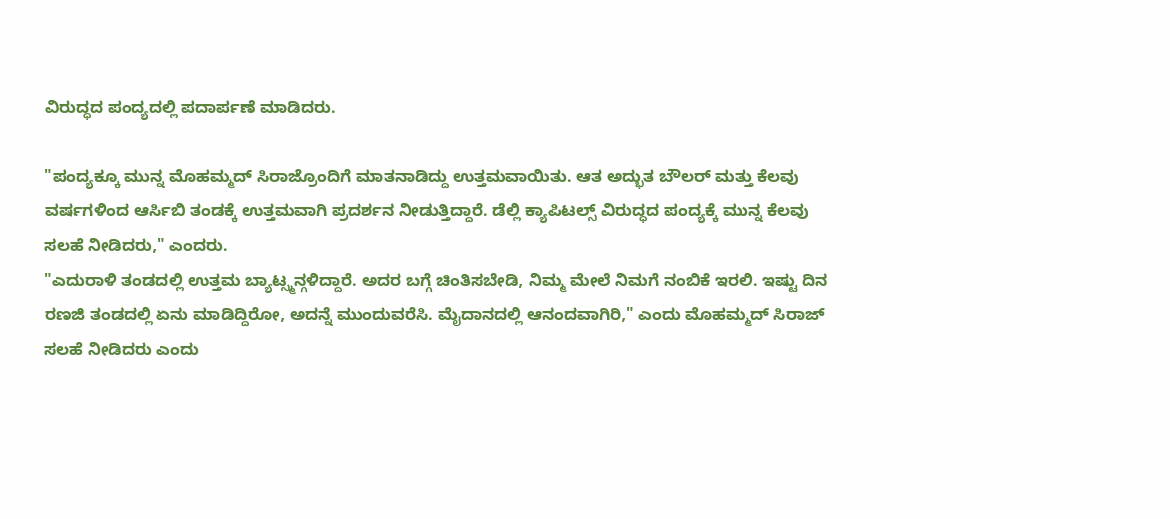ವಿರುದ್ಧದ ಪಂದ್ಯದಲ್ಲಿ ಪದಾರ್ಪಣೆ ಮಾಡಿದರು.

"ಪಂದ್ಯಕ್ಕೂ ಮುನ್ನ ಮೊಹಮ್ಮದ್ ಸಿರಾಜ್ರೊಂದಿಗೆ ಮಾತನಾಡಿದ್ದು ಉತ್ತಮವಾಯಿತು. ಆತ ಅದ್ಭುತ ಬೌಲರ್ ಮತ್ತು ಕೆಲವು ವರ್ಷಗಳಿಂದ ಆರ್ಸಿಬಿ ತಂಡಕ್ಕೆ ಉತ್ತಮವಾಗಿ ಪ್ರದರ್ಶನ ನೀಡುತ್ತಿದ್ದಾರೆ. ಡೆಲ್ಲಿ ಕ್ಯಾಪಿಟಲ್ಸ್ ವಿರುದ್ಧದ ಪಂದ್ಯಕ್ಕೆ ಮುನ್ನ ಕೆಲವು ಸಲಹೆ ನೀಡಿದರು," ಎಂದರು.
"ಎದುರಾಳಿ ತಂಡದಲ್ಲಿ ಉತ್ತಮ ಬ್ಯಾಟ್ಸ್ಮನ್ಗಳಿದ್ದಾರೆ. ಅದರ ಬಗ್ಗೆ ಚಿಂತಿಸಬೇಡಿ, ನಿಮ್ಮ ಮೇಲೆ ನಿಮಗೆ ನಂಬಿಕೆ ಇರಲಿ. ಇಷ್ಟು ದಿನ ರಣಜಿ ತಂಡದಲ್ಲಿ ಏನು ಮಾಡಿದ್ದಿರೋ, ಅದನ್ನೆ ಮುಂದುವರೆಸಿ. ಮೈದಾನದಲ್ಲಿ ಆನಂದವಾಗಿರಿ," ಎಂದು ಮೊಹಮ್ಮದ್ ಸಿರಾಜ್ ಸಲಹೆ ನೀಡಿದರು ಎಂದು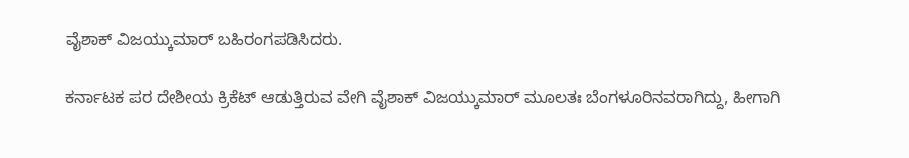ವೈಶಾಕ್ ವಿಜಯ್ಕುಮಾರ್ ಬಹಿರಂಗಪಡಿಸಿದರು.

ಕರ್ನಾಟಕ ಪರ ದೇಶೀಯ ಕ್ರಿಕೆಟ್ ಆಡುತ್ತಿರುವ ವೇಗಿ ವೈಶಾಕ್ ವಿಜಯ್ಕುಮಾರ್ ಮೂಲತಃ ಬೆಂಗಳೂರಿನವರಾಗಿದ್ದು, ಹೀಗಾಗಿ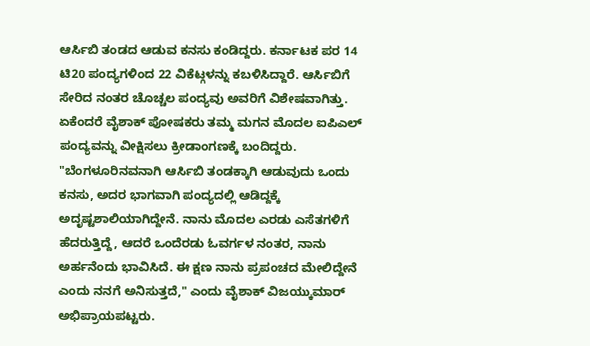ಆರ್ಸಿಬಿ ತಂಡದ ಆಡುವ ಕನಸು ಕಂಡಿದ್ದರು. ಕರ್ನಾಟಕ ಪರ 14 ಟಿ20 ಪಂದ್ಯಗಳಿಂದ 22 ವಿಕೆಟ್ಗಳನ್ನು ಕಬಳಿಸಿದ್ದಾರೆ. ಆರ್ಸಿಬಿಗೆ ಸೇರಿದ ನಂತರ ಚೊಚ್ಚಲ ಪಂದ್ಯವು ಅವರಿಗೆ ವಿಶೇಷವಾಗಿತ್ತು. ಏಕೆಂದರೆ ವೈಶಾಕ್ ಪೋಷಕರು ತಮ್ಮ ಮಗನ ಮೊದಲ ಐಪಿಎಲ್ ಪಂದ್ಯವನ್ನು ವೀಕ್ಷಿಸಲು ಕ್ರೀಡಾಂಗಣಕ್ಕೆ ಬಂದಿದ್ದರು.
"ಬೆಂಗಳೂರಿನವನಾಗಿ ಆರ್ಸಿಬಿ ತಂಡಕ್ಕಾಗಿ ಆಡುವುದು ಒಂದು ಕನಸು, ಅದರ ಭಾಗವಾಗಿ ಪಂದ್ಯದಲ್ಲಿ ಆಡಿದ್ದಕ್ಕೆ ಅದೃಷ್ಟಶಾಲಿಯಾಗಿದ್ದೇನೆ. ನಾನು ಮೊದಲ ಎರಡು ಎಸೆತಗಳಿಗೆ ಹೆದರುತ್ತಿದ್ದೆ, ಆದರೆ ಒಂದೆರಡು ಓವರ್ಗಳ ನಂತರ, ನಾನು ಅರ್ಹನೆಂದು ಭಾವಿಸಿದೆ. ಈ ಕ್ಷಣ ನಾನು ಪ್ರಪಂಚದ ಮೇಲಿದ್ದೇನೆ ಎಂದು ನನಗೆ ಅನಿಸುತ್ತದೆ," ಎಂದು ವೈಶಾಕ್ ವಿಜಯ್ಕುಮಾರ್ ಅಭಿಪ್ರಾಯಪಟ್ಟರು.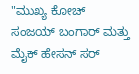"ಮುಖ್ಯ ಕೋಚ್ ಸಂಜಯ್ ಬಂಗಾರ್ ಮತ್ತು ಮೈಕ್ ಹೇಸನ್ ಸರ್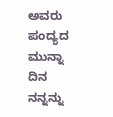ಅವರು ಪಂದ್ಯದ ಮುನ್ನಾ ದಿನ ನನ್ನನ್ನು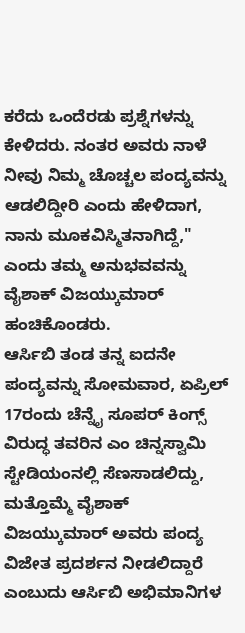ಕರೆದು ಒಂದೆರಡು ಪ್ರಶ್ನೆಗಳನ್ನು ಕೇಳಿದರು. ನಂತರ ಅವರು ನಾಳೆ ನೀವು ನಿಮ್ಮ ಚೊಚ್ಚಲ ಪಂದ್ಯವನ್ನು ಆಡಲಿದ್ದೀರಿ ಎಂದು ಹೇಳಿದಾಗ, ನಾನು ಮೂಕವಿಸ್ಮಿತನಾಗಿದ್ದೆ," ಎಂದು ತಮ್ಮ ಅನುಭವವನ್ನು ವೈಶಾಕ್ ವಿಜಯ್ಕುಮಾರ್ ಹಂಚಿಕೊಂಡರು.
ಆರ್ಸಿಬಿ ತಂಡ ತನ್ನ ಐದನೇ ಪಂದ್ಯವನ್ನು ಸೋಮವಾರ, ಏಪ್ರಿಲ್ 17ರಂದು ಚೆನ್ನೈ ಸೂಪರ್ ಕಿಂಗ್ಸ್ ವಿರುದ್ಧ ತವರಿನ ಎಂ ಚಿನ್ನಸ್ವಾಮಿ ಸ್ಟೇಡಿಯಂನಲ್ಲಿ ಸೆಣಸಾಡಲಿದ್ದು, ಮತ್ತೊಮ್ಮೆ ವೈಶಾಕ್ ವಿಜಯ್ಕುಮಾರ್ ಅವರು ಪಂದ್ಯ ವಿಜೇತ ಪ್ರದರ್ಶನ ನೀಡಲಿದ್ದಾರೆ ಎಂಬುದು ಆರ್ಸಿಬಿ ಅಭಿಮಾನಿಗಳ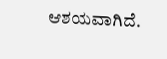ಆಶಯವಾಗಿದೆ.